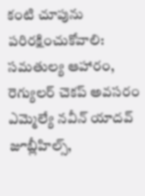కంటి చూపును పరిరక్షించుకోవాలి: సమతుల్య ఆహారం, రెగ్యులర్ చెకప్ అవసరం
ఎమ్మెల్యే నవీన్ యాదవ్
జూబ్లీహిల్స్,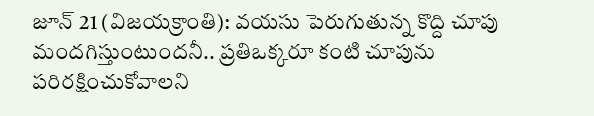జూన్ 21 (విజయక్రాంతి): వయసు పెరుగుతున్న కొద్ది చూపు మందగిస్తుంటుందనీ.. ప్రతిఒక్కరూ కంటి చూపును పరిరక్షించుకోవాలని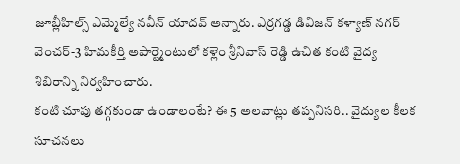జూబ్లీహిల్స్ ఎమ్మెల్యే నవీన్ యాదవ్ అన్నారు. ఎర్రగడ్డ డివిజన్ కళ్యాణ్ నగర్ వెంచర్-3 హిమకీర్తి అపార్ట్మెంటులో కళ్లెం శ్రీనివాస్ రెడ్డి ఉచిత కంటి వైద్య శిబిరాన్ని నిర్వహించారు.
కంటి చూపు తగ్గకుండా ఉండాలంటే? ఈ 5 అలవాట్లు తప్పనిసరి.. వైద్యుల కీలక సూచనలు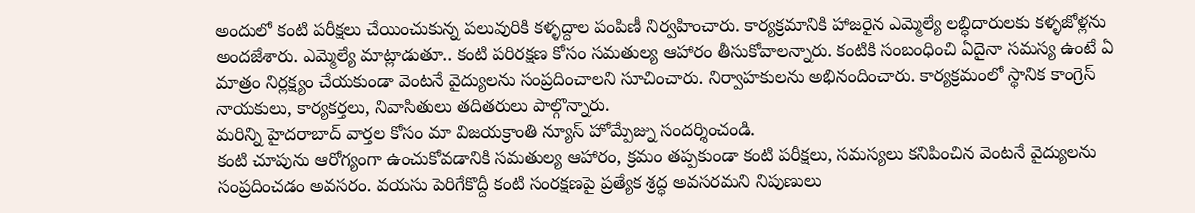అందులో కంటి పరీక్షలు చేయించుకున్న పలువురికి కళ్ళద్దాల పంపిణీ నిర్వహించారు. కార్యక్రమానికి హాజరైన ఎమ్మెల్యే లబ్ధిదారులకు కళ్ళజోళ్లను అందజేశారు. ఎమ్మెల్యే మాట్లాడుతూ.. కంటి పరిరక్షణ కోసం సమతుల్య ఆహారం తీసుకోవాలన్నారు. కంటికి సంబంధించి ఏదైనా సమస్య ఉంటే ఏ మాత్రం నిర్లక్ష్యం చేయకుండా వెంటనే వైద్యులను సంప్రదించాలని సూచించారు. నిర్వాహకులను అభినందించారు. కార్యక్రమంలో స్థానిక కాంగ్రెస్ నాయకులు, కార్యకర్తలు, నివాసితులు తదితరులు పాల్గొన్నారు.
మరిన్ని హైదరాబాద్ వార్తల కోసం మా విజయక్రాంతి న్యూస్ హోమ్పేజ్ను సందర్శించండి.
కంటి చూపును ఆరోగ్యంగా ఉంచుకోవడానికి సమతుల్య ఆహారం, క్రమం తప్పకుండా కంటి పరీక్షలు, సమస్యలు కనిపించిన వెంటనే వైద్యులను సంప్రదించడం అవసరం. వయసు పెరిగేకొద్దీ కంటి సంరక్షణపై ప్రత్యేక శ్రద్ధ అవసరమని నిపుణులు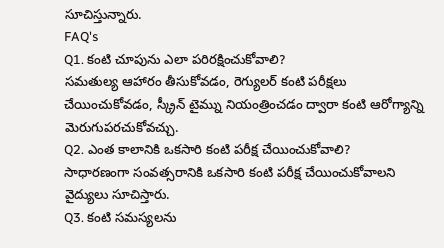సూచిస్తున్నారు.
FAQ's
Q1. కంటి చూపును ఎలా పరిరక్షించుకోవాలి?
సమతుల్య ఆహారం తీసుకోవడం, రెగ్యులర్ కంటి పరీక్షలు చేయించుకోవడం, స్క్రీన్ టైమ్ను నియంత్రించడం ద్వారా కంటి ఆరోగ్యాన్ని మెరుగుపరచుకోవచ్చు.
Q2. ఎంత కాలానికి ఒకసారి కంటి పరీక్ష చేయించుకోవాలి?
సాధారణంగా సంవత్సరానికి ఒకసారి కంటి పరీక్ష చేయించుకోవాలని వైద్యులు సూచిస్తారు.
Q3. కంటి సమస్యలను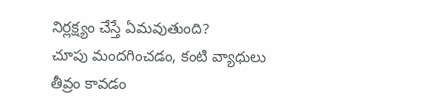నిర్లక్ష్యం చేస్తే ఏమవుతుంది?
చూపు మందగించడం, కంటి వ్యాధులు తీవ్రం కావడం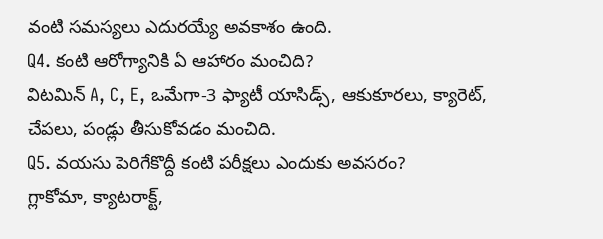వంటి సమస్యలు ఎదురయ్యే అవకాశం ఉంది.
Q4. కంటి ఆరోగ్యానికి ఏ ఆహారం మంచిది?
విటమిన్ A, C, E, ఒమేగా-3 ఫ్యాటీ యాసిడ్స్, ఆకుకూరలు, క్యారెట్, చేపలు, పండ్లు తీసుకోవడం మంచిది.
Q5. వయసు పెరిగేకొద్దీ కంటి పరీక్షలు ఎందుకు అవసరం?
గ్లాకోమా, క్యాటరాక్ట్,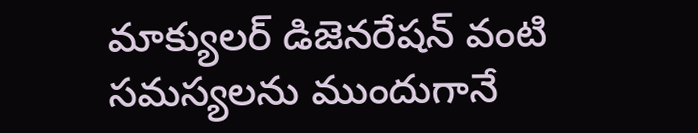మాక్యులర్ డిజెనరేషన్ వంటి సమస్యలను ముందుగానే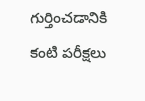గుర్తించడానికి కంటి పరీక్షలు